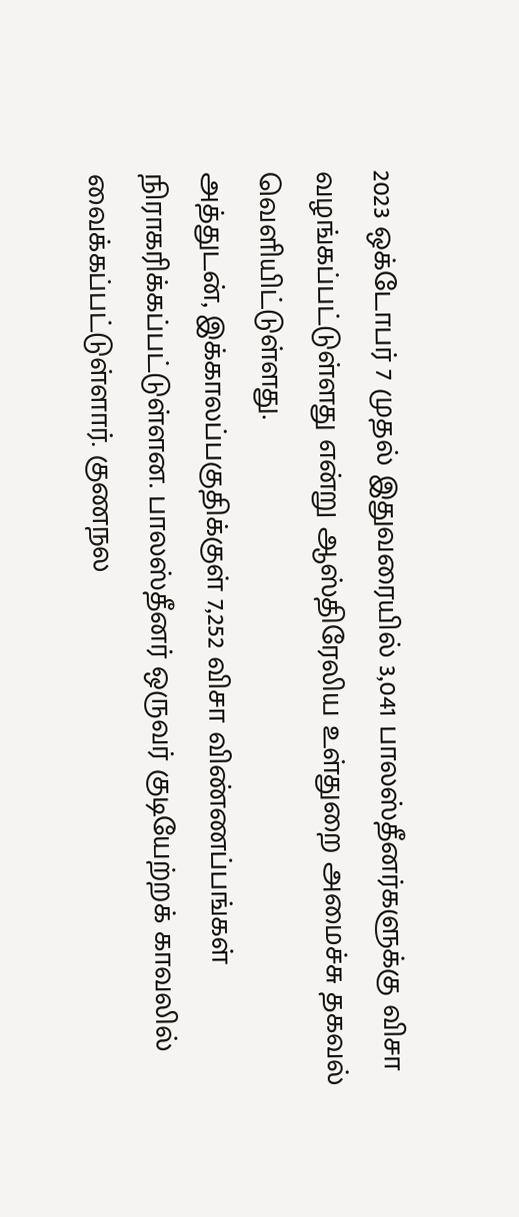2023 ஒக்டோபர் 7 முதல் இதுவரையில் 3,041 பாலஸ்தீனர்களுக்கு விசா வழங்கப்பட்டுள்ளது என்று ஆஸ்திரேலிய உள்துறை அமைச்சு தகவல் வெளியிட்டுள்ளது.
அத்துடன், இக்காலப்பகுதிக்குள் 7,252 விசா விண்ணப்பங்கள் நிராகரிக்கப்பட்டுள்ளன. பாலஸ்தீனர் ஒருவர் குடியேற்றக் காவலில் வைக்கப்பட்டுள்ளார். குணநல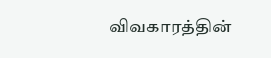விவகாரத்தின்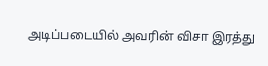அடிப்படையில் அவரின் விசா இரத்து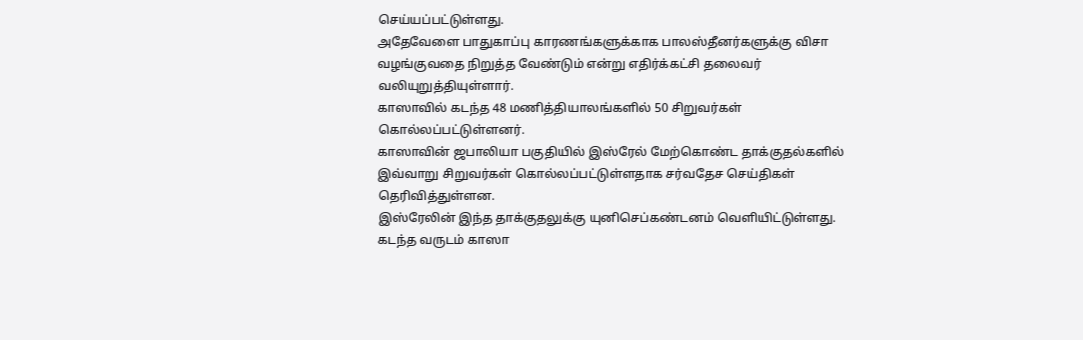செய்யப்பட்டுள்ளது.
அதேவேளை பாதுகாப்பு காரணங்களுக்காக பாலஸ்தீனர்களுக்கு விசா வழங்குவதை நிறுத்த வேண்டும் என்று எதிர்க்கட்சி தலைவர் வலியுறுத்தியுள்ளார்.
காஸாவில் கடந்த 48 மணித்தியாலங்களில் 50 சிறுவர்கள் கொல்லப்பட்டுள்ளனர்.
காஸாவின் ஜபாலியா பகுதியில் இஸ்ரேல் மேற்கொண்ட தாக்குதல்களில் இவ்வாறு சிறுவர்கள் கொல்லப்பட்டுள்ளதாக சர்வதேச செய்திகள் தெரிவித்துள்ளன.
இஸ்ரேலின் இந்த தாக்குதலுக்கு யுனிசெப்கண்டனம் வௌியிட்டுள்ளது.
கடந்த வருடம் காஸா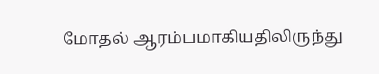மோதல் ஆரம்பமாகியதிலிருந்து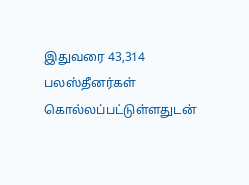இதுவரை 43,314 பலஸ்தீனர்கள் கொல்லப்பட்டுள்ளதுடன்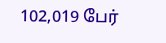102,019 பேர்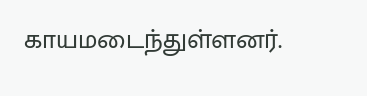காயமடைந்துள்ளனர்.